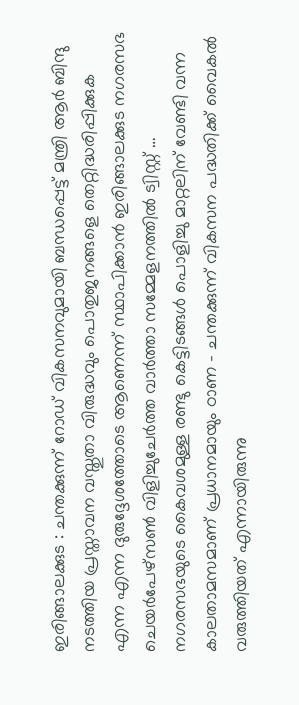ഇരിങ്ങാലക്കുട : ചന്തക്കുന്ന് റോഡ് വികസനവുമായി ബന്ധപ്പെട്ട് മന്ത്രി ആർ ബിന്ദു നടത്തിയ പ്രസ്താവന വസ്തുതാ വിരുദ്ധവും പൊതുജനങ്ങളെ തെറ്റിദ്ധരിപ്പിക്കുക എന്ന എന്ന ദുരുദ്ദേശത്തോടെ ആണെന്ന് സ്ഥാപിക്കാൻ ഇരിങ്ങാലക്കുട നഗരസഭ ചെയർപേഴ്സൺ വിളിച്ചുചേർത്ത വാർത്താ സമ്മേളനത്തിൽ ട്വിസ്റ്റ് …
നഗരസഭയുടെ കൈവശമുള്ള രണ്ടു കെട്ടിടങ്ങൾ പൊളിച്ചു മാറ്റലിന് വേണ്ടി വന്ന കാലതാമസമാണ് പ്രധാനമായും ഠാണ – ചന്തക്കുന്ന് വികസന പദ്ധതിക്ക് വൈകൽ വരുത്തിയത് എന്നായിരുന്നു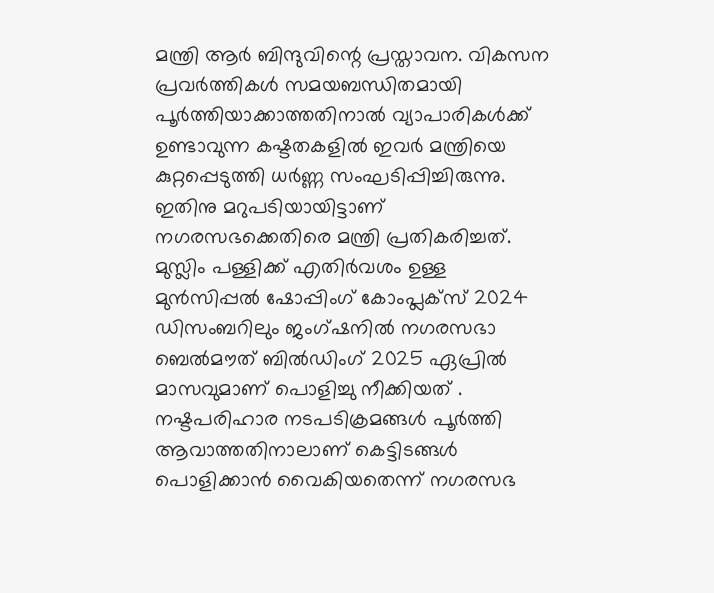മന്ത്രി ആർ ബിന്ദുവിന്റെ പ്രസ്താവന. വികസന പ്രവർത്തികൾ സമയബന്ധിതമായി പൂർത്തിയാക്കാത്തതിനാൽ വ്യാപാരികൾക്ക് ഉണ്ടാവുന്ന കഷ്ടതകളിൽ ഇവർ മന്ത്രിയെ കുറ്റപ്പെടുത്തി ധർണ്ണ സംഘടിപ്പിച്ചിരുന്നു. ഇതിനു മറുപടിയായിട്ടാണ് നഗരസഭക്കെതിരെ മന്ത്രി പ്രതികരിച്ചത്.
മുസ്ലിം പള്ളിക്ക് എതിർവശം ഉള്ള മുൻസിപ്പൽ ഷോപ്പിംഗ് കോംപ്ലക്സ് 2024 ഡിസംബറിലും ജംഗ്ഷനിൽ നഗരസഭാ ബെൽമൗത് ബിൽഡിംഗ് 2025 ഏപ്രിൽ മാസവുമാണ് പൊളിച്ചു നീക്കിയത് .
നഷ്ടപരിഹാര നടപടിക്രമങ്ങൾ പൂർത്തി ആവാത്തതിനാലാണ് കെട്ടിടങ്ങൾ പൊളിക്കാൻ വൈകിയതെന്ന് നഗരസഭ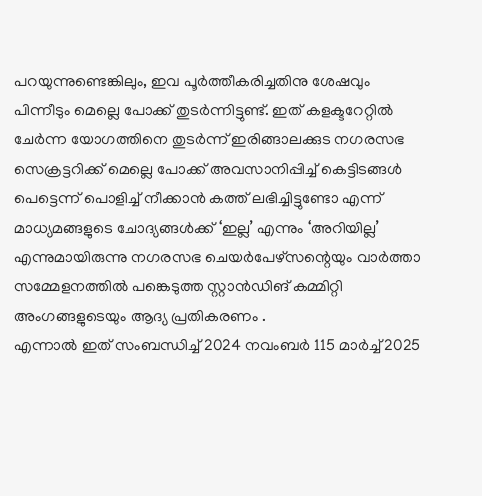പറയുന്നുണ്ടെങ്കിലും, ഇവ പൂർത്തീകരിച്ചതിനു ശേഷവും പിന്നീടും മെല്ലെ പോക്ക് തുടർന്നിട്ടുണ്ട്. ഇത് കളക്ടറേറ്റിൽ ചേർന്ന യോഗത്തിനെ തുടർന്ന് ഇരിങ്ങാലക്കുട നഗരസഭ സെക്രട്ടറിക്ക് മെല്ലെ പോക്ക് അവസാനിപ്പിച്ച് കെട്ടിടങ്ങൾ പെട്ടെന്ന് പൊളിച്ച് നീക്കാൻ കത്ത് ലഭിച്ചിട്ടുണ്ടോ എന്ന് മാധ്യമങ്ങളുടെ ചോദ്യങ്ങൾക്ക് ‘ഇല്ല’ എന്നും ‘അറിയില്ല’ എന്നുമായിരുന്നു നഗരസഭ ചെയർപേഴ്സന്റെയും വാർത്താ സമ്മേളനത്തിൽ പങ്കെടുത്ത സ്റ്റാൻഡിങ് കമ്മിറ്റി അംഗങ്ങളുടെയും ആദ്യ പ്രതികരണം .
എന്നാൽ ഇത് സംബന്ധിച്ച് 2024 നവംബർ 115 മാർച്ച് 2025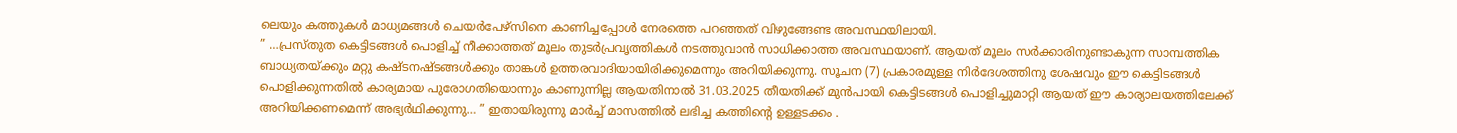ലെയും കത്തുകൾ മാധ്യമങ്ങൾ ചെയർപേഴ്സിനെ കാണിച്ചപ്പോൾ നേരത്തെ പറഞ്ഞത് വിഴുങ്ങേണ്ട അവസ്ഥയിലായി.
” …പ്രസ്തുത കെട്ടിടങ്ങൾ പൊളിച്ച് നീക്കാത്തത് മൂലം തുടർപ്രവൃത്തികൾ നടത്തുവാൻ സാധിക്കാത്ത അവസ്ഥയാണ്. ആയത് മൂലം സർക്കാരിനുണ്ടാകുന്ന സാമ്പത്തിക ബാധ്യതയ്ക്കും മറ്റു കഷ്ടനഷ്ടങ്ങൾക്കും താങ്കൾ ഉത്തരവാദിയായിരിക്കുമെന്നും അറിയിക്കുന്നു. സൂചന (7) പ്രകാരമുള്ള നിർദേശത്തിനു ശേഷവും ഈ കെട്ടിടങ്ങൾ പൊളിക്കുന്നതിൽ കാര്യമായ പുരോഗതിയൊന്നും കാണുന്നില്ല ആയതിനാൽ 31.03.2025 തീയതിക്ക് മുൻപായി കെട്ടിടങ്ങൾ പൊളിച്ചുമാറ്റി ആയത് ഈ കാര്യാലയത്തിലേക്ക് അറിയിക്കണമെന്ന് അഭ്യർഥിക്കുന്നു… ” ഇതായിരുന്നു മാർച്ച് മാസത്തിൽ ലഭിച്ച കത്തിന്റെ ഉള്ളടക്കം .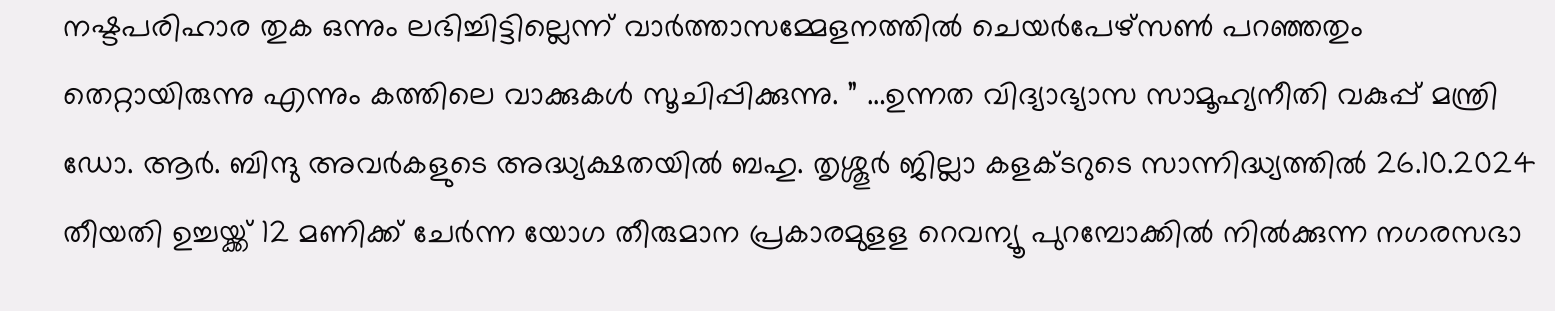നഷ്ടപരിഹാര തുക ഒന്നും ലഭിച്ചിട്ടില്ലെന്ന് വാർത്താസമ്മേളനത്തിൽ ചെയർപേഴ്സൺ പറഞ്ഞതും തെറ്റായിരുന്നു എന്നും കത്തിലെ വാക്കുകൾ സൂചിപ്പിക്കുന്നു. ” …ഉന്നത വിദ്യാഭ്യാസ സാമൂഹ്യനീതി വകുപ്പ് മന്ത്രി ഡോ. ആർ. ബിന്ദു അവർകളുടെ അദ്ധ്യക്ഷതയിൽ ബഹു. തൃശ്ശൂർ ജില്ലാ കളക്ടറുടെ സാന്നിദ്ധ്യത്തിൽ 26.10.2024 തീയതി ഉച്ചയ്ക്ക് 12 മണിക്ക് ചേർന്ന യോഗ തീരുമാന പ്രകാരമുളള റെവന്യൂ പുറമ്പോക്കിൽ നിൽക്കുന്ന നഗരസഭാ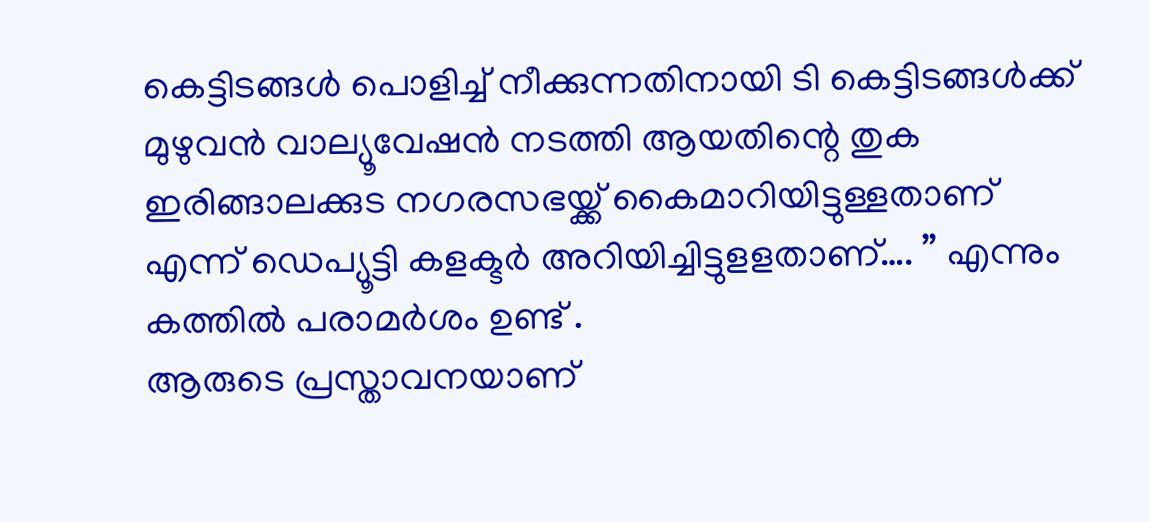കെട്ടിടങ്ങൾ പൊളിച്ച് നീക്കുന്നതിനായി ടി കെട്ടിടങ്ങൾക്ക് മുഴുവൻ വാല്യൂവേഷൻ നടത്തി ആയതിന്റെ തുക ഇരിങ്ങാലക്കുട നഗരസഭയ്ക്ക് കൈമാറിയിട്ടുള്ളതാണ് എന്ന് ഡെപ്യൂട്ടി കളക്ടർ അറിയിച്ചിട്ടുളളതാണ്…. ” എന്നും കത്തിൽ പരാമർശം ഉണ്ട് .
ആരുടെ പ്രസ്താവനയാണ്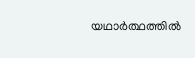യഥാർത്ഥത്തിൽ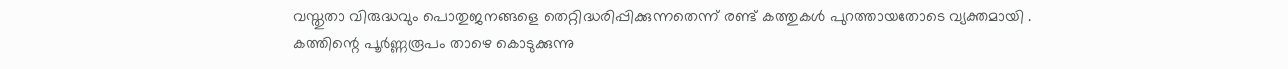വസ്തുതാ വിരുദ്ധവും പൊതുജനങ്ങളെ തെറ്റിദ്ധരിപ്പിക്കുന്നതെന്ന് രണ്ട് കത്തുകൾ പുറത്തായതോടെ വ്യക്തമായി .
കത്തിന്റെ പൂർണ്ണരൂപം താഴെ കൊടുക്കുന്നു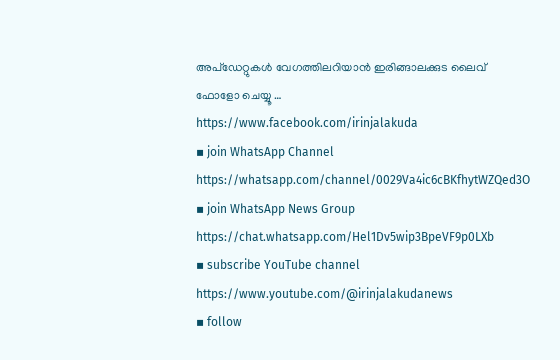അപ്ഡേറ്റുകൾ വേഗത്തിലറിയാൻ ഇരിങ്ങാലക്കുട ലൈവ് ഫോളോ ചെയ്യൂ …
https://www.facebook.com/irinjalakuda
▪ join WhatsApp Channel
https://whatsapp.com/channel/0029Va4ic6cBKfhytWZQed3O
▪ join WhatsApp News Group
https://chat.whatsapp.com/Hel1Dv5wip3BpeVF9p0LXb
▪ subscribe YouTube channel
https://www.youtube.com/@irinjalakudanews
▪ follow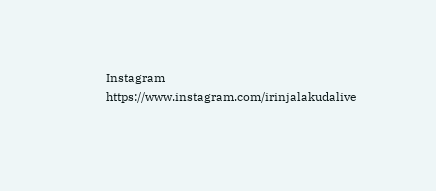Instagram
https://www.instagram.com/irinjalakudalive